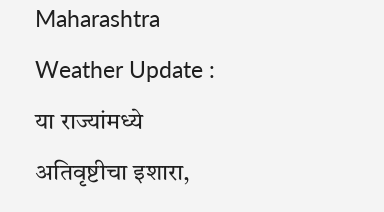Maharashtra Weather Update : या राज्यांमध्ये अतिवृष्टीचा इशारा,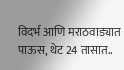विदर्भ आणि मराठवाड्यात पाऊस, थेट 24 तासात..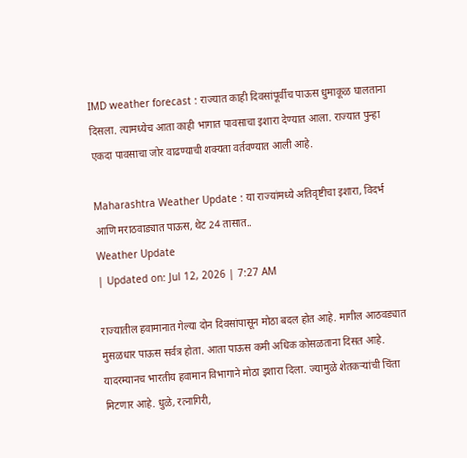IMD weather forecast : राज्यात काही दिवसांपूर्वीच पाऊस धुमाकूळ घालताना दिसला. त्यामध्येच आता काही भागात पावसाचा इशारा देण्यात आला. राज्यात पुन्हा एकदा पावसाचा जोर वाढण्याची शक्यता वर्तवण्यात आली आहे.

Maharashtra Weather Update : या राज्यांमध्ये अतिवृष्टीचा इशारा, विदर्भ आणि मराठवाड्यात पाऊस, थेट 24 तासात..
Weather Update
| Updated on: Jul 12, 2026 | 7:27 AM

राज्यातील हवामानात गेल्या दोन दिवसांपासून मोठा बदल होत आहे. मागील आठवड्यात मुसळधार पाऊस सर्वत्र होता. आता पाऊस कमी अधिक कोसळताना दिसत आहे. यादरम्यानच भारतीय हवामान विभागाने मोठा इशारा दिला. ज्यामुळे शेतकऱ्यांची चिंता मिटणार आहे. धुळे, रत्नागिरी,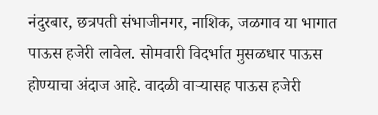नंदुरबार, छत्रपती संभाजीनगर, नाशिक, जळगाव या भागात पाऊस हजेरी लावेल. सोमवारी विदर्भात मुसळधार पाऊस होण्याचा अंदाज आहे. वादळी वाऱ्यासह पाऊस हजेरी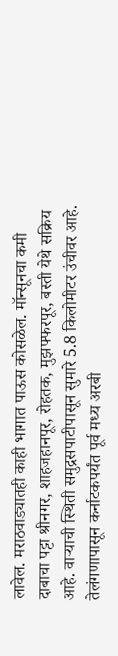लावेल. मराठवाड्यातही काही भागात पाऊस कोसळेल. मॉन्सूनचा कमी दाबाचा पट्टा श्रीनगर, शाहजहानपूर, रोहतक, मुझफ्फरपूर, बस्ती येथे सक्रिय आहे. वाऱ्याची स्थिती समुद्रसपाटीपासून सुमारे 5.8 किलोमीटर उंचीवर आहे. तेलंगणापासून कर्नाटकपर्यंत पूर्व मध्य अरबी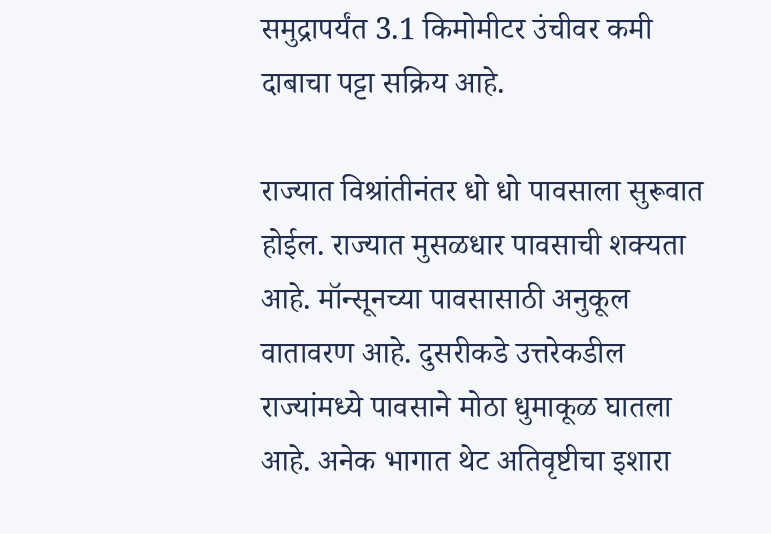समुद्रापर्यंत 3.1 किमोमीटर उंचीवर कमी दाबाचा पट्टा सक्रिय आहे.

राज्यात विश्रांतीनंतर धो धो पावसाला सुरूवात होईल. राज्यात मुसळधार पावसाची शक्यता आहे. मॉन्सूनच्या पावसासाठी अनुकूल वातावरण आहे. दुसरीकडे उत्तरेकडील राज्यांमध्ये पावसाने मोठा धुमाकूळ घातला आहे. अनेक भागात थेट अतिवृष्टीचा इशारा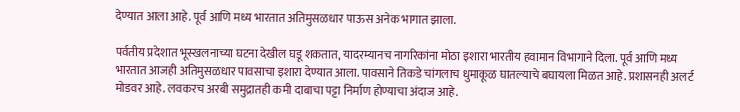देण्यात आला आहे. पूर्व आणि मध्य भारतात अतिमुसळधार पाऊस अनेक भागात झाला.

पर्वतीय प्रदेशात भूस्खलनाच्या घटना देखील घडू शकतात, यादरम्यानच नागरिकांना मोठा इशारा भारतीय हवामान विभागाने दिला. पूर्व आणि मध्य भारतात आजही अतिमुसळधार पावसाचा इशारा देण्यात आला. पावसाने तिकडे चांगलाच धुमाकूळ घातल्याचे बघायला मिळत आहे. प्रशासनही अलर्ट मोडवर आहे. लवकरच अरबी समुद्रातही कमी दाबाचा पट्टा निर्माण होण्याचा अंदाज आहे.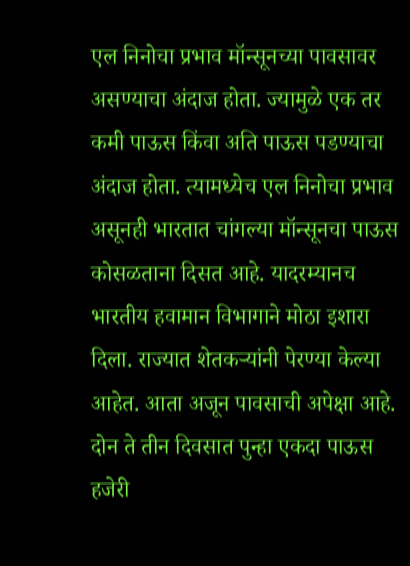एल निनोचा प्रभाव मॉन्सूनच्या पावसावर असण्याचा अंदाज होता. ज्यामुळे एक तर कमी पाऊस किंवा अति पाऊस पडण्याचा अंदाज होता. त्यामध्येच एल निनोचा प्रभाव असूनही भारतात चांगल्या मॉन्सूनचा पाऊस कोसळताना दिसत आहे. यादरम्यानच भारतीय हवामान विभागाने मोठा इशारा दिला. राज्यात शेतकऱ्यांनी पेरण्या केल्या आहेत. आता अजून पावसाची अपेक्षा आहे. दोन ते तीन दिवसात पुन्हा एकदा पाऊस हजेरी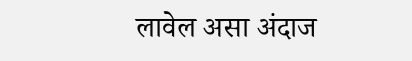लावेल असा अंदाज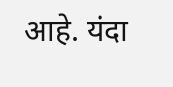आहे. यंदा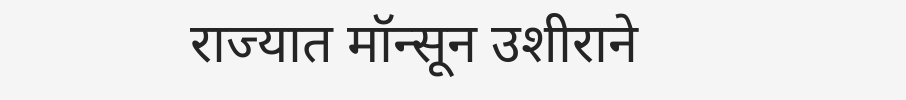राज्यात मॉन्सून उशीराने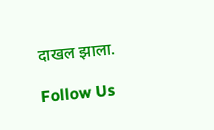दाखल झाला.

Follow Us